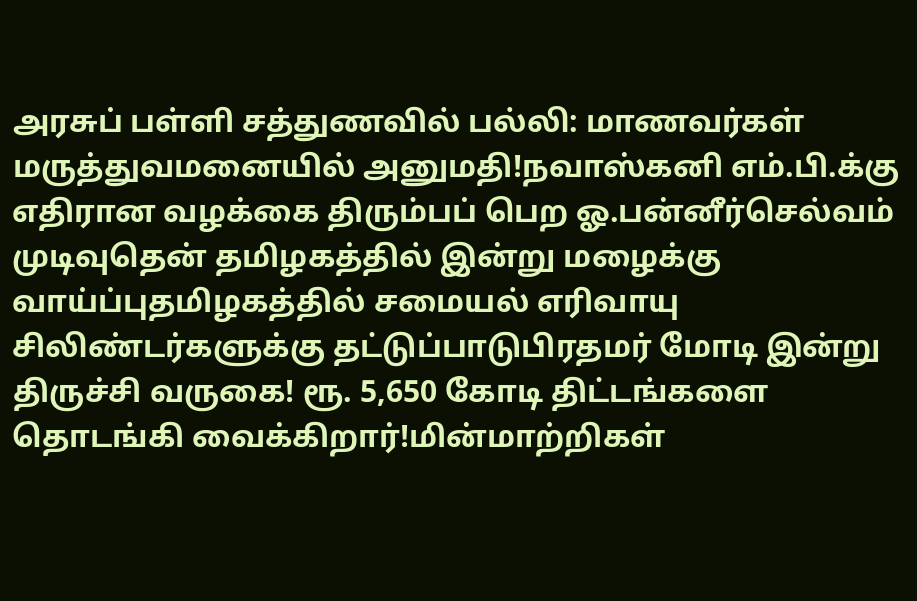அரசுப் பள்ளி சத்துணவில் பல்லி: மாணவர்கள் மருத்துவமனையில் அனுமதி!நவாஸ்கனி எம்.பி.க்கு எதிரான வழக்கை திரும்பப் பெற ஓ.பன்னீர்செல்வம் முடிவுதென் தமிழகத்தில் இன்று மழைக்கு வாய்ப்புதமிழகத்தில் சமையல் எரிவாயு சிலிண்டர்களுக்கு தட்டுப்பாடுபிரதமர் மோடி இன்று திருச்சி வருகை! ரூ. 5,650 கோடி திட்டங்களை தொடங்கி வைக்கிறார்!மின்மாற்றிகள்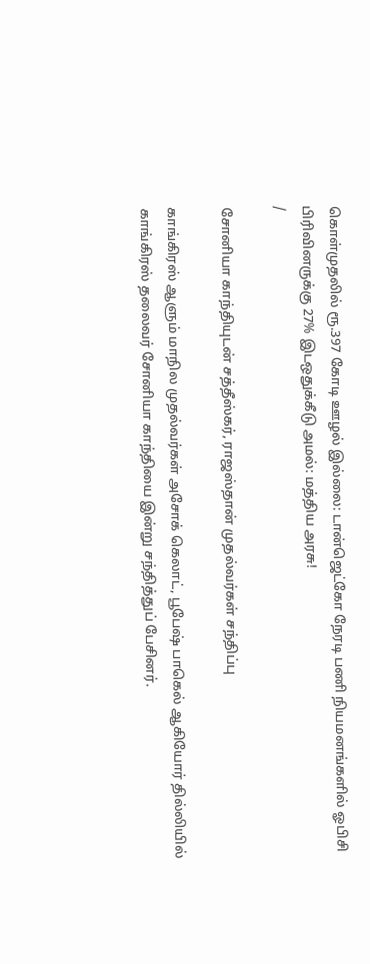கொள்முதலில் ரூ.397 கோடி ஊழல் இல்லை: டான்ஜெட்கோ நேரடி பணி நியமனங்களில் ஓபிசி பிரிவினருக்கு 27% இடஒதுக்கீடு அமல்: மத்திய அரசு!
/

சோனியா காந்தியுடன் சத்தீஸ்கர், ராஜஸ்தான் முதல்வர்கள் சந்திப்பு

காங்கிரஸ் ஆளும் மாநில முதல்வர்கள் அசோக் கெலாட், பூபேஷ் பாகெல் ஆகியோர் தில்லியில் காங்கிரஸ் தலைவர் சோனியா காந்தியை இன்று சந்தித்துப் பேசினர்.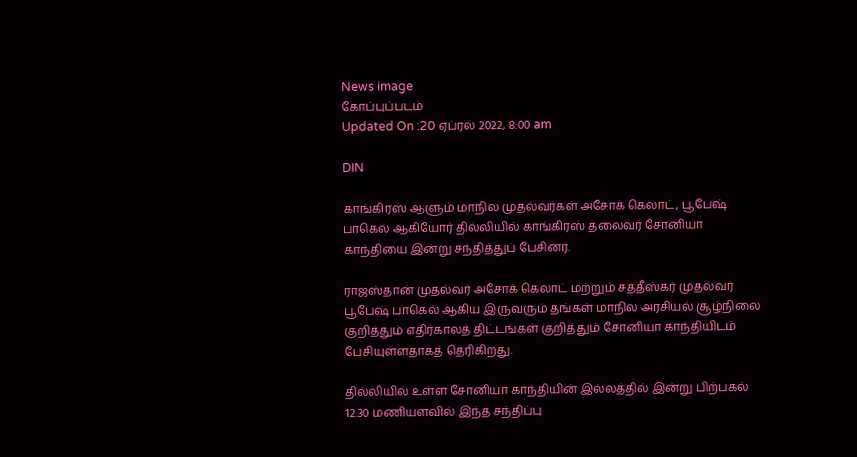News image
கோப்புப்படம்
Updated On :20 ஏப்ரல் 2022, 8:00 am

DIN

காங்கிரஸ் ஆளும் மாநில முதல்வர்கள் அசோக் கெலாட், பூபேஷ் பாகெல் ஆகியோர் தில்லியில் காங்கிரஸ் தலைவர் சோனியா காந்தியை இன்று சந்தித்துப் பேசினர்.

ராஜஸ்தான் முதல்வர் அசோக் கெலாட் மற்றும் சத்தீஸ்கர் முதல்வர் பூபேஷ் பாகெல் ஆகிய இருவரும் தங்கள் மாநில அரசியல் சூழ்நிலை குறித்தும் எதிர்காலத் திட்டங்கள் குறித்தும் சோனியா காந்தியிடம் பேசியுள்ளதாகத் தெரிகிறது.

தில்லியில் உள்ள சோனியா காந்தியின் இல்லத்தில் இன்று பிற்பகல் 12.30 மணியளவில் இந்த சந்திப்பு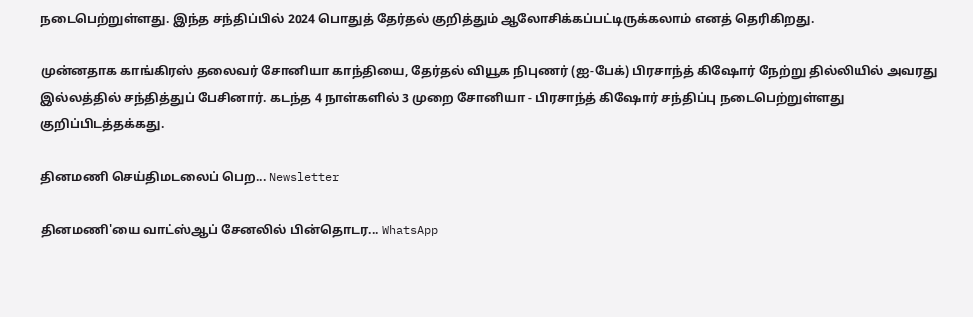நடைபெற்றுள்ளது. இந்த சந்திப்பில் 2024 பொதுத் தேர்தல் குறித்தும் ஆலோசிக்கப்பட்டிருக்கலாம் எனத் தெரிகிறது.

முன்னதாக காங்கிரஸ் தலைவர் சோனியா காந்தியை, தேர்தல் வியூக நிபுணர் (ஐ-பேக்) பிரசாந்த் கிஷோர் நேற்று தில்லியில் அவரது இல்லத்தில் சந்தித்துப் பேசினார். கடந்த 4 நாள்களில் 3 முறை சோனியா - பிரசாந்த் கிஷோர் சந்திப்பு நடைபெற்றுள்ளது குறிப்பிடத்தக்கது.

தினமணி செய்திமடலைப் பெற... Newsletter

தினமணி'யை வாட்ஸ்ஆப் சேனலில் பின்தொடர... WhatsApp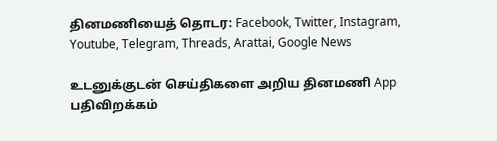தினமணியைத் தொடர: Facebook, Twitter, Instagram, Youtube, Telegram, Threads, Arattai, Google News

உடனுக்குடன் செய்திகளை அறிய தினமணி App பதிவிறக்கம்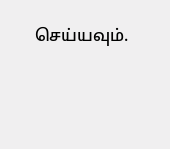செய்யவும்.